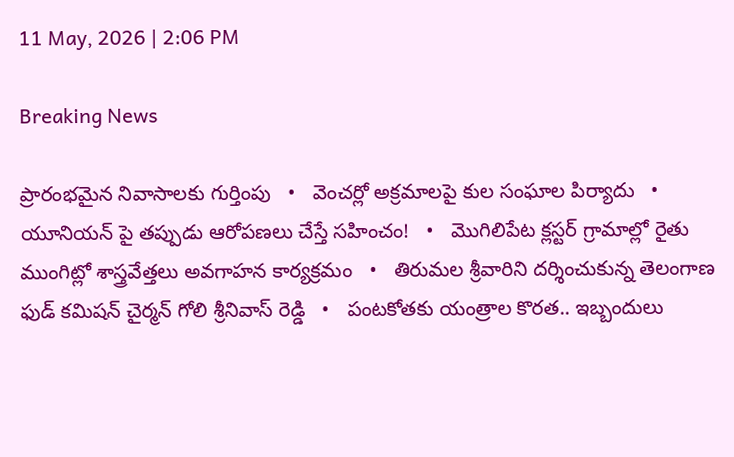11 May, 2026 | 2:06 PM

Breaking News

ప్రారంభమైన నివాసాలకు గుర్తింపు   •   వెంచర్లో అక్రమాలపై కుల సంఘాల పిర్యాదు   •   యూనియన్ పై తప్పుడు ఆరోపణలు చేస్తే సహించం!   •   మొగిలిపేట క్లస్టర్ గ్రామాల్లో రైతు ముంగిట్లో శాస్త్రవేత్తలు అవగాహన కార్యక్రమం   •   తిరుమల శ్రీవారిని దర్శించుకున్న తెలంగాణ ఫుడ్ కమిషన్ చైర్మన్ గోలి శ్రీనివాస్ రెడ్డి   •   పంటకోతకు యంత్రాల కొరత.. ఇబ్బందులు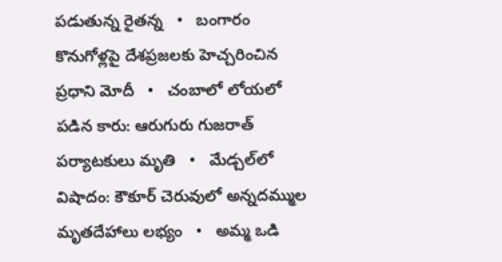పడుతున్న రైతన్న   •   బంగారం కొనుగోళ్లపై దేశప్రజలకు హెచ్చరించిన ప్రధాని మోదీ   •   చంబాలో లోయలో పడిన కారు: ఆరుగురు గుజరాత్‌ పర్యాటకులు మృతి   •   మేడ్చల్‌లో విషాదం: కౌకూర్ చెరువులో అన్నదమ్ముల మృతదేహాలు లభ్యం   •   అమ్మ ఒడి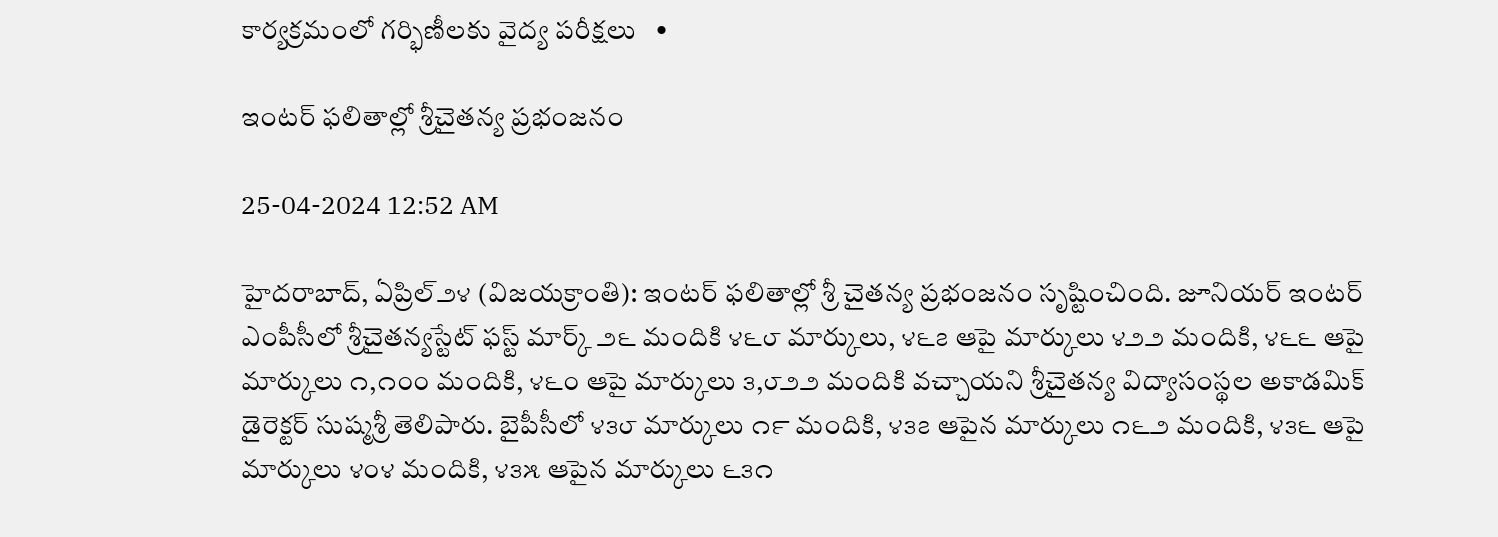కార్యక్రమంలో గర్భిణీలకు వైద్య పరీక్షలు   •

ఇంటర్ ఫలితాల్లో శ్రీచైతన్య ప్రభంజనం

25-04-2024 12:52 AM

హైదరాబాద్, ఏప్రిల్‌౨౪ (విజయక్రాంతి): ఇంటర్ ఫలితాల్లో శ్రీ చైతన్య ప్రభంజనం సృష్టించింది. జూనియర్ ఇంటర్ ఎంపీసీలో శ్రీచైతన్యస్టేట్ ఫస్ట్ మార్క్ ౨౬ మందికి ౪౬౮ మార్కులు, ౪౬౭ ఆపై మార్కులు ౪౨౨ మందికి, ౪౬౬ ఆపై మార్కులు ౧,౧౦౦ మందికి, ౪౬౦ ఆపై మార్కులు ౩,౮౨౨ మందికి వచ్చాయని శ్రీచైతన్య విద్యాసంస్థల అకాడమిక్ డైరెక్టర్ సుష్మశ్రీ తెలిపారు. బైపీసీలో ౪౩౮ మార్కులు ౧౯ మందికి, ౪౩౭ ఆపైన మార్కులు ౧౬౨ మందికి, ౪౩౬ ఆపై మార్కులు ౪౦౪ మందికి, ౪౩౫ ఆపైన మార్కులు ౬౩౧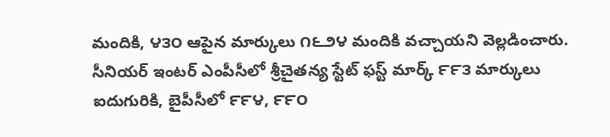మందికి, ౪౩౦ ఆపైన మార్కులు ౧౬౨౪ మందికి వచ్చాయని వెల్లడించారు. సీనియర్ ఇంటర్ ఎంపీసీలో శ్రీచైతన్య స్టేట్ ఫస్ట్ మార్క్ ౯౯౩ మార్కులు ఐదుగురికి, బైపీసీలో ౯౯౪, ౯౯౦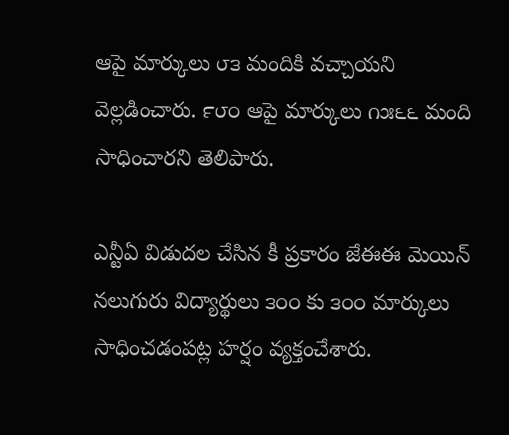ఆపై మార్కులు ౮౩ మందికి వచ్చాయని వెల్లడించారు. ౯౮౦ ఆపై మార్కులు ౧౫౬౬ మంది సాధించారని తెలిపారు.

ఎన్టీఏ విడుదల చేసిన కీ ప్రకారం జేఈఈ మెయిన్ నలుగురు విద్యార్థులు ౩౦౦ కు ౩౦౦ మార్కులు సాధించడంపట్ల హర్షం వ్యక్తంచేశారు.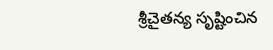శ్రీచైతన్య సృష్టించిన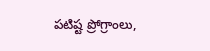పటిష్ట ప్రోగ్రాంలు,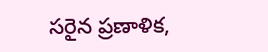సరైన ప్రణాళిక,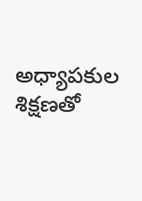అధ్యాపకుల శిక్షణతో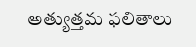అత్యుత్తమ ఫలితాలు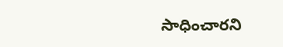సాధించారని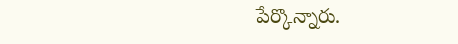పేర్కొన్నారు.